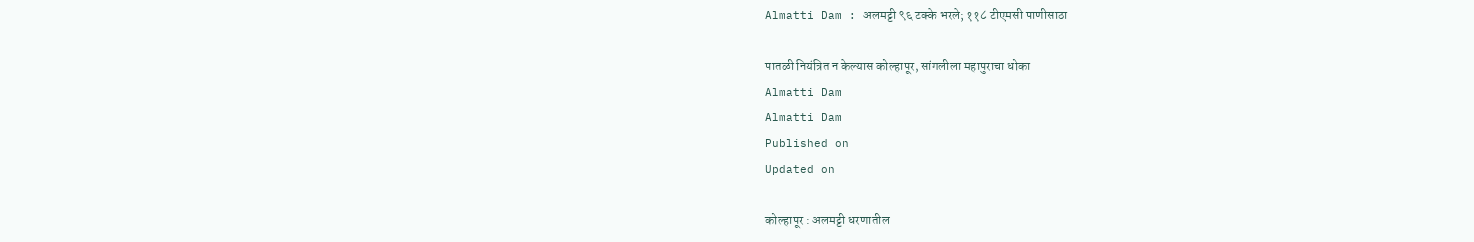Almatti Dam : अलमट्टी ९६ टक्के भरले; ११८ टीएमसी पाणीसाठा

पातळी नियंत्रित न केल्यास कोल्हापूर, सांगलीला महापुराचा धोका
Almatti Dam
Almatti Dam
Published on
Updated on

कोल्हापूर : अलमट्टी धरणातील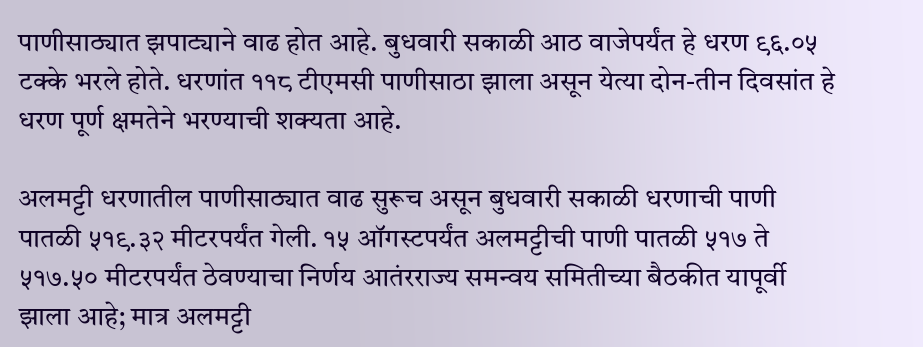पाणीसाठ्यात झपाट्याने वाढ होत आहे. बुधवारी सकाळी आठ वाजेपर्यंत हे धरण ९६.०५ टक्के भरले होते. धरणांत ११८ टीएमसी पाणीसाठा झाला असून येत्या दोन-तीन दिवसांत हे धरण पूर्ण क्षमतेने भरण्याची शक्यता आहे.

अलमट्टी धरणातील पाणीसाठ्यात वाढ सुरूच असून बुधवारी सकाळी धरणाची पाणी पातळी ५१९.३२ मीटरपर्यंत गेली. १५ ऑगस्टपर्यंत अलमट्टीची पाणी पातळी ५१७ ते ५१७.५० मीटरपर्यंत ठेवण्याचा निर्णय आतंरराज्य समन्वय समितीच्या बैठकीत यापूर्वी झाला आहे; मात्र अलमट्टी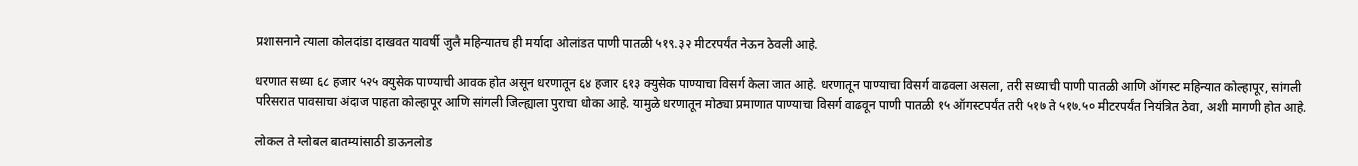प्रशासनाने त्याला कोलदांडा दाखवत यावर्षी जुलै महिन्यातच ही मर्यादा ओलांडत पाणी पातळी ५१९.३२ मीटरपर्यंत नेऊन ठेवली आहे.

धरणात सध्या ६८ हजार ५२५ क्युसेक पाण्याची आवक होत असून धरणातून ६४ हजार ६१३ क्युसेक पाण्याचा विसर्ग केला जात आहे. धरणातून पाण्याचा विसर्ग वाढवला असला, तरी सध्याची पाणी पातळी आणि ऑगस्ट महिन्यात कोल्हापूर, सांगली परिसरात पावसाचा अंदाज पाहता कोल्हापूर आणि सांगली जिल्ह्याला पुराचा धोका आहे. यामुळे धरणातून मोठ्या प्रमाणात पाण्याचा विसर्ग वाढवून पाणी पातळी १५ ऑगस्टपर्यंत तरी ५१७ ते ५१७.५० मीटरपर्यंत नियंत्रित ठेवा, अशी मागणी होत आहे.

लोकल ते ग्लोबल बातम्यांसाठी डाऊनलोड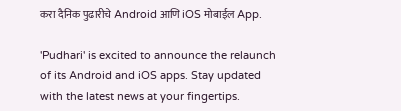करा दैनिक पुढारीचे Android आणि iOS मोबाईल App.

'Pudhari' is excited to announce the relaunch of its Android and iOS apps. Stay updated with the latest news at your fingertips.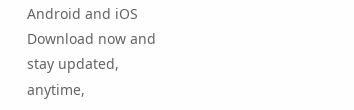Android and iOS Download now and stay updated, anytime,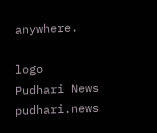anywhere.

logo
Pudhari News
pudhari.news